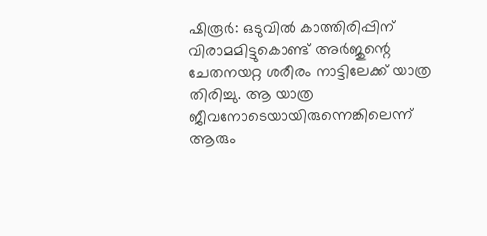ഷിരൂർ: ഒടുവിൽ കാത്തിരിപ്പിന് വിരാമമിട്ടുകൊണ്ട് അർജുന്റെ ചേതനയറ്റ ശരീരം നാട്ടിലേക്ക് യാത്ര തിരിച്ചു. ആ യാത്ര ജീവനോടെയായിരുന്നെങ്കിലെന്ന് ആരും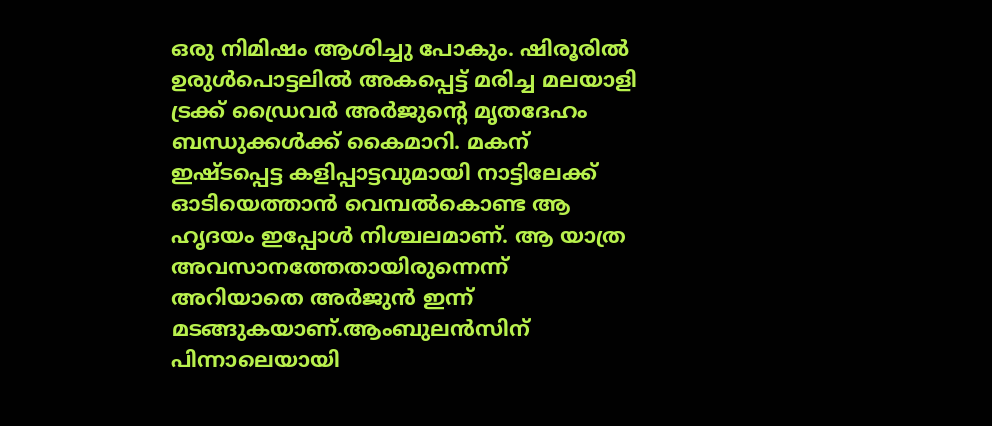ഒരു നിമിഷം ആശിച്ചു പോകും. ഷിരൂരിൽ ഉരുൾപൊട്ടലിൽ അകപ്പെട്ട് മരിച്ച മലയാളി ട്രക്ക് ഡ്രൈവർ അർജുൻ്റെ മൃതദേഹം ബന്ധുക്കൾക്ക് കൈമാറി. മകന് ഇഷ്ടപ്പെട്ട കളിപ്പാട്ടവുമായി നാട്ടിലേക്ക് ഓടിയെത്താൻ വെമ്പൽകൊണ്ട ആ ഹൃദയം ഇപ്പോൾ നിശ്ചലമാണ്. ആ യാത്ര അവസാനത്തേതായിരുന്നെന്ന് അറിയാതെ അർജുൻ ഇന്ന് മടങ്ങുകയാണ്.ആംബുലൻസിന് പിന്നാലെയായി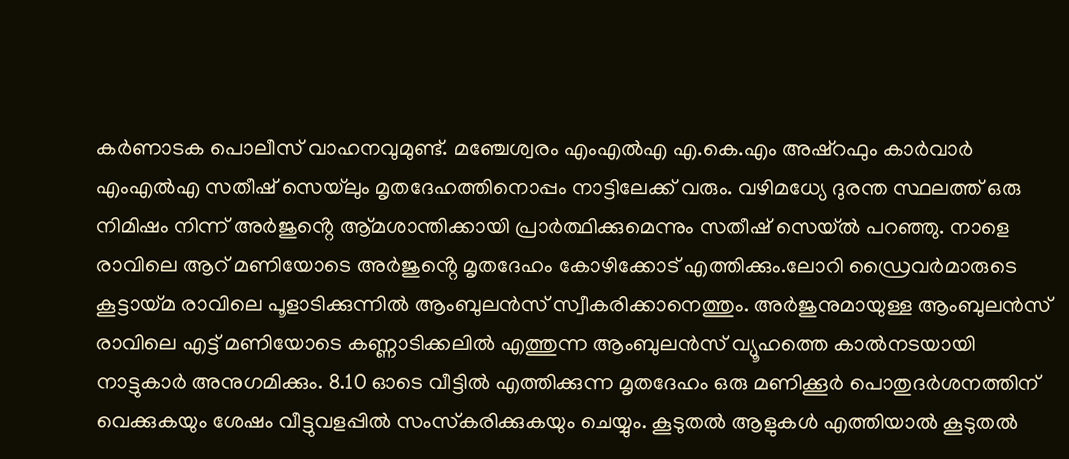കർണാടക പൊലീസ് വാഹനവുമുണ്ട്. മഞ്ചേശ്വരം എംഎൽഎ എ.കെ.എം അഷ്റഫും കാർവാർ എംഎൽഎ സതീഷ് സെയ്‌ലും മൃതദേഹത്തിനൊപ്പം നാട്ടിലേക്ക് വരും. വഴിമധ്യേ ദുരന്ത സ്ഥലത്ത് ഒരു നിമിഷം നിന്ന് അർജുൻ്റെ ആ്മശാന്തിക്കായി പ്രാർത്ഥിക്കുമെന്നും സതീഷ് സെയ്ൽ പറഞ്ഞു. നാളെ രാവിലെ ആറ് മണിയോടെ അർജുൻ്റെ മൃതദേഹം കോഴിക്കോട് എത്തിക്കും.ലോറി ഡ്രൈവർമാരുടെ കൂട്ടായ്മ രാവിലെ പൂളാടിക്കുന്നിൽ ആംബുലൻസ് സ്വീകരിക്കാനെത്തും. അർജുനുമായുള്ള ആംബുലൻസ് രാവിലെ എട്ട് മണിയോടെ കണ്ണാടിക്കലിൽ എത്തുന്ന ആംബുലൻസ് വ്യൂഹത്തെ കാൽനടയായി നാട്ടുകാർ അനുഗമിക്കും. 8.10 ഓടെ വീട്ടിൽ എത്തിക്കുന്ന മൃതദേഹം ഒരു മണിക്കൂർ പൊതുദർശനത്തിന് വെക്കുകയും ശേഷം വീട്ടുവളപ്പിൽ സംസ്‌കരിക്കുകയും ചെയ്യും. കൂടുതൽ ആളുകൾ എത്തിയാൽ കൂടുതൽ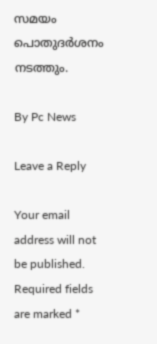സമയം പൊതുദർശനം നടത്തും.

By Pc News

Leave a Reply

Your email address will not be published. Required fields are marked *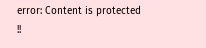error: Content is protected !!